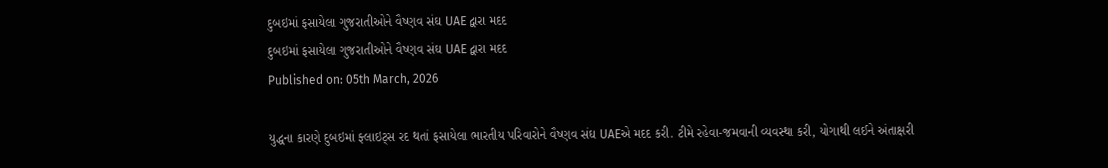દુબઇમાં ફસાયેલા ગુજરાતીઓને વૈષ્ણવ સંઘ UAE દ્વારા મદદ
દુબઇમાં ફસાયેલા ગુજરાતીઓને વૈષ્ણવ સંઘ UAE દ્વારા મદદ
Published on: 05th March, 2026

યુદ્ધના કારણે દુબઇમાં ફ્લાઇટ્સ રદ થતાં ફસાયેલા ભારતીય પરિવારોને વૈષ્ણવ સંઘ UAEએ મદદ કરી. ટીમે રહેવા-જમવાની વ્યવસ્થા કરી, યોગાથી લઈને અંતાક્ષરી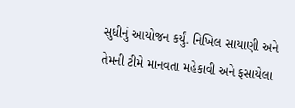સુધીનું આયોજન કર્યું. નિખિલ સાયાણી અને તેમની ટીમે માનવતા મહેકાવી અને ફસાયેલા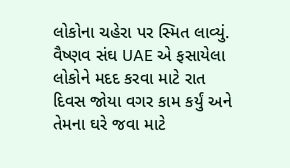લોકોના ચહેરા પર સ્મિત લાવ્યું. વૈષ્ણવ સંઘ UAE એ ફસાયેલા લોકોને મદદ કરવા માટે રાત દિવસ જોયા વગર કામ કર્યું અને તેમના ઘરે જવા માટે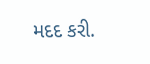મદદ કરી.